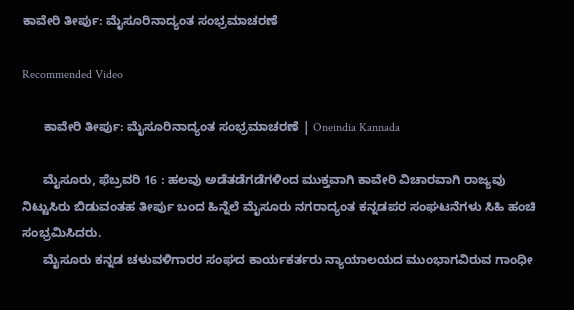ಕಾವೇರಿ ತೀರ್ಪು: ಮೈಸೂರಿನಾದ್ಯಂತ ಸಂಭ್ರಮಾಚರಣೆ

Recommended Video

      ಕಾವೇರಿ ತೀರ್ಪು: ಮೈಸೂರಿನಾದ್ಯಂತ ಸಂಭ್ರಮಾಚರಣೆ | Oneindia Kannada

      ಮೈಸೂರು, ಫೆಬ್ರವರಿ 16 : ಹಲವು ಅಡೆತಡೆಗಡೆಗಳಿಂದ ಮುಕ್ತವಾಗಿ ಕಾವೇರಿ ವಿಚಾರವಾಗಿ ರಾಜ್ಯವು ನಿಟ್ಟುಸಿರು ಬಿಡುವಂತಹ ತೀರ್ಪು ಬಂದ ಹಿನ್ನೆಲೆ ಮೈಸೂರು ನಗರಾದ್ಯಂತ ಕನ್ನಡಪರ ಸಂಘಟನೆಗಳು ಸಿಹಿ ಹಂಚಿ ಸಂಭ್ರಮಿಸಿದರು.
      ಮೈಸೂರು ಕನ್ನಡ ಚಳುವಳಿಗಾರರ ಸಂಘದ ಕಾರ್ಯಕರ್ತರು ನ್ಯಾಯಾಲಯದ ಮುಂಭಾಗವಿರುವ ಗಾಂಧೀ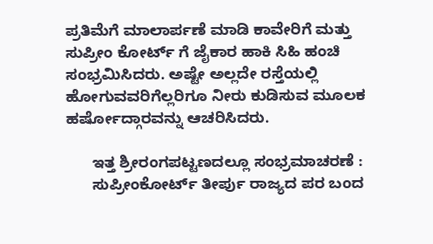ಪ್ರತಿಮೆಗೆ ಮಾಲಾರ್ಪಣೆ ಮಾಡಿ ಕಾವೇರಿಗೆ ಮತ್ತು ಸುಪ್ರೀಂ ಕೋರ್ಟ್ ಗೆ ಜೈಕಾರ ಹಾಕಿ ಸಿಹಿ ಹಂಚಿ ಸಂಭ್ರಮಿಸಿದರು. ಅಷ್ಟೇ ಅಲ್ಲದೇ ರಸ್ತೆಯಲ್ಲಿ ಹೋಗುವವರಿಗೆಲ್ಲರಿಗೂ ನೀರು ಕುಡಿಸುವ ಮೂಲಕ ಹರ್ಷೋದ್ಗಾರವನ್ನು ಆಚರಿಸಿದರು.

      ಇತ್ತ ಶ್ರೀರಂಗಪಟ್ಟಣದಲ್ಲೂ ಸಂಭ್ರಮಾಚರಣೆ :
      ಸುಪ್ರೀಂಕೋರ್ಟ್ ತೀರ್ಪು ರಾಜ್ಯದ ಪರ ಬಂದ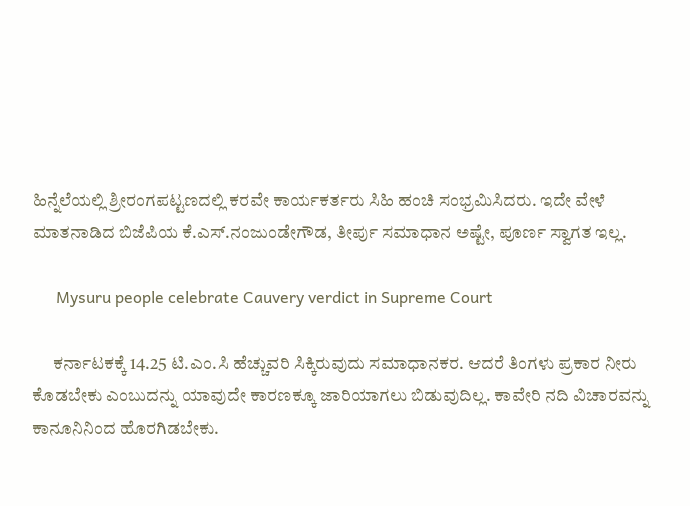ಹಿನ್ನೆಲೆಯಲ್ಲಿ ಶ್ರೀರಂಗಪಟ್ಟಣದಲ್ಲಿ ಕರವೇ ಕಾರ್ಯಕರ್ತರು ಸಿಹಿ ಹಂಚಿ ಸಂಭ್ರಮಿಸಿದರು. ಇದೇ ವೇಳೆ ಮಾತನಾಡಿದ ಬಿಜೆಪಿಯ ಕೆ.ಎಸ್.ನಂಜುಂಡೇಗೌಡ, ತೀರ್ಪು ಸಮಾಧಾನ ಅಷ್ಟೇ, ಪೂರ್ಣ ಸ್ವಾಗತ ಇಲ್ಲ.

      Mysuru people celebrate Cauvery verdict in Supreme Court

      ಕರ್ನಾಟಕಕ್ಕೆ 14.25 ಟಿ.ಎಂ.ಸಿ ಹೆಚ್ಚುವರಿ ಸಿಕ್ಕಿರುವುದು ಸಮಾಧಾನಕರ. ಆದರೆ ತಿಂಗಳು ಪ್ರಕಾರ ನೀರು ಕೊಡಬೇಕು ಎಂಬುದನ್ನು ಯಾವುದೇ ಕಾರಣಕ್ಕೂ ಜಾರಿಯಾಗಲು ಬಿಡುವುದಿಲ್ಲ. ಕಾವೇರಿ ನದಿ ವಿಚಾರವನ್ನು ಕಾನೂನಿನಿಂದ ಹೊರಗಿಡಬೇಕು.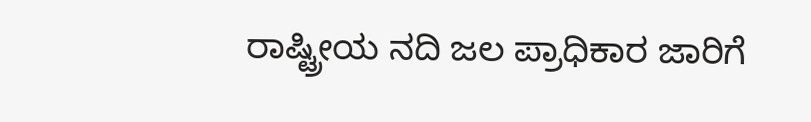ರಾಷ್ಟ್ರೀಯ ನದಿ ಜಲ ಪ್ರಾಧಿಕಾರ ಜಾರಿಗೆ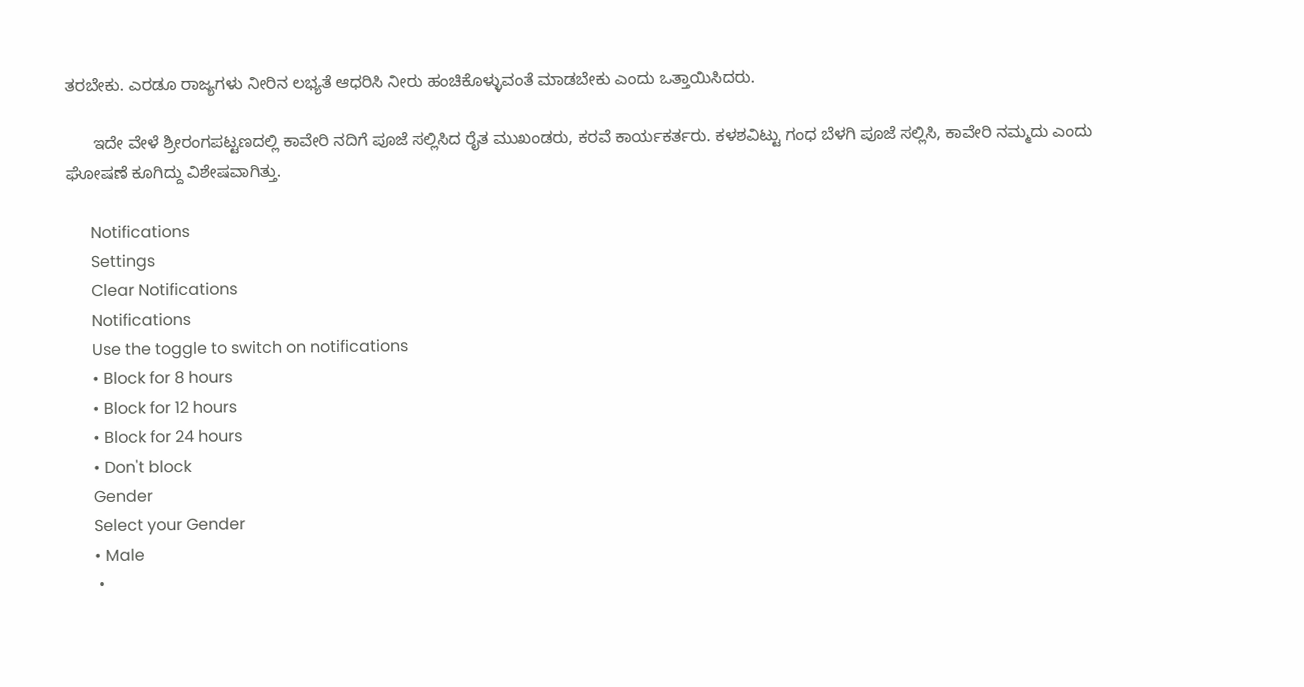ತರಬೇಕು. ಎರಡೂ ರಾಜ್ಯಗಳು ನೀರಿನ ಲಭ್ಯತೆ ಆಧರಿಸಿ ನೀರು ಹಂಚಿಕೊಳ್ಳುವಂತೆ ಮಾಡಬೇಕು ಎಂದು ಒತ್ತಾಯಿಸಿದರು.

      ಇದೇ ವೇಳೆ ಶ್ರೀರಂಗಪಟ್ಟಣದಲ್ಲಿ ಕಾವೇರಿ ನದಿಗೆ ಪೂಜೆ ಸಲ್ಲಿಸಿದ ರೈತ ಮುಖಂಡರು, ಕರವೆ ಕಾರ್ಯಕರ್ತರು. ಕಳಶವಿಟ್ಟು ಗಂಧ ಬೆಳಗಿ ಪೂಜೆ ಸಲ್ಲಿಸಿ, ಕಾವೇರಿ ನಮ್ಮದು ಎಂದು ಘೋಷಣೆ ಕೂಗಿದ್ದು ವಿಶೇಷವಾಗಿತ್ತು.

      Notifications
      Settings
      Clear Notifications
      Notifications
      Use the toggle to switch on notifications
      • Block for 8 hours
      • Block for 12 hours
      • Block for 24 hours
      • Don't block
      Gender
      Select your Gender
      • Male
      •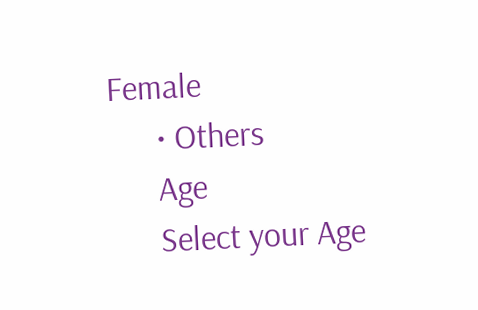Female
      • Others
      Age
      Select your Age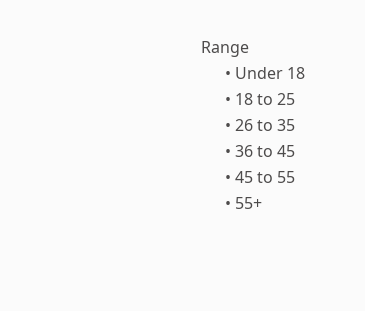Range
      • Under 18
      • 18 to 25
      • 26 to 35
      • 36 to 45
      • 45 to 55
      • 55+